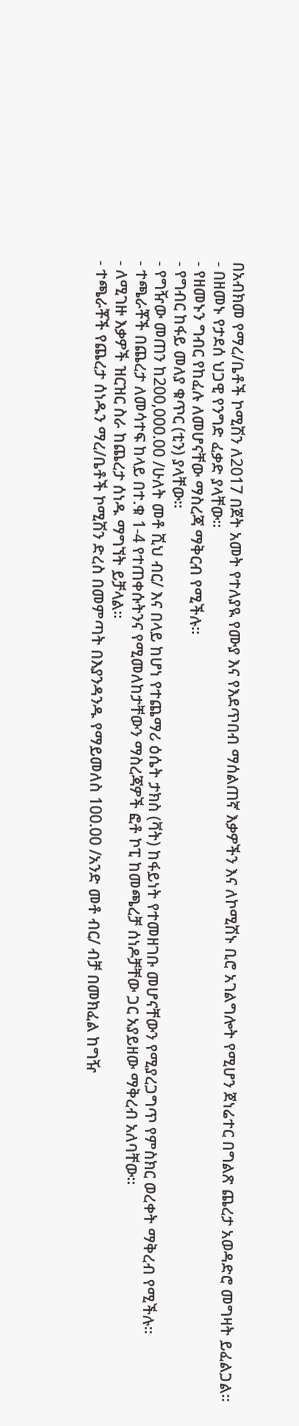በአብክመ የማረ/ቤቶች ኮሚሽን ለ2017 በጀት አመት የተለያዪ የሙያ እና የእደጥበብ ማሰልጠኛ እቃዎችን እና ለኮሚሽኑ ቢሮ አገልግሎት የሚሆን ጀነሬተር በግልጽ ጨረታ አወዳድሮ መግዛት ይፈልጋል፡፡
- በዘመኑ የታደሰ ህጋዊ የንግድ ፈቃድ ያላቸው፡፡
- የዘመኑን ግብር የከፈሉ ለመሆናቸው ማስረጃ ማቅርብ የሚችሉ፡፡
- የግብር ከፋይ መለያ ቁጥር (ቲን) ያላቸው፡፡
- የግዥው መጠን ከ200,000.00 /ሁለት መቶ ሺህ ብር/ እና በላይ ከሆነ የተጨማሪ ዕሴት ታክስ (ቫት) ከፋይነት የተመዘገቡ መሆናቸውን የሚያረጋግጥ የምስክር ወረቀት ማቅረብ የሚችሉ፡፡
- ተጫራቾች በጨረታ ለመሳተፍ ከላይ በተ.ቁ 1-4 የተጠቀሱትንና የሚመለከታቸውን ማስረጃዎች ፎቶ ኮፒ ከመጫረቻ ሰነዶቻቸው ጋር አያይዘው ማቅረብ አለባቸው።
- ለሚገዙ እቃዎች ዝርዝር ስራ ከጨረታ ሰነዱ ማግኘት ይቻላል፡፡
- ተጫራቾች የጨረታ ሰነዱን ማረ/ቤቶች ኮሚሽን ድረስ በመምጣት በእያንዳንዱ የማይመለስ 100.00 /አንድ መቶ ብር/ ብቻ በመክፈል ከግዥ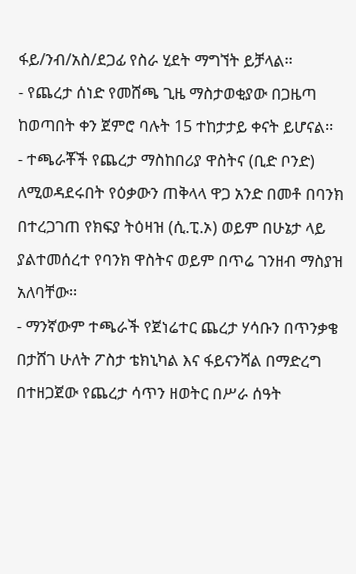ፋይ/ንብ/አስ/ደጋፊ የስራ ሂደት ማግኘት ይቻላል፡፡
- የጨረታ ሰነድ የመሸጫ ጊዜ ማስታወቂያው በጋዜጣ ከወጣበት ቀን ጀምሮ ባሉት 15 ተከታታይ ቀናት ይሆናል፡፡
- ተጫራቾች የጨረታ ማስከበሪያ ዋስትና (ቢድ ቦንድ) ለሚወዳደሩበት የዕቃውን ጠቅላላ ዋጋ አንድ በመቶ በባንክ በተረጋገጠ የክፍያ ትዕዛዝ (ሲ.ፒ.ኦ) ወይም በሁኔታ ላይ ያልተመሰረተ የባንክ ዋስትና ወይም በጥሬ ገንዘብ ማስያዝ አለባቸው፡፡
- ማንኛውም ተጫራች የጀነሬተር ጨረታ ሃሳቡን በጥንቃቄ በታሸገ ሁለት ፖስታ ቴክኒካል እና ፋይናንሻል በማድረግ በተዘጋጀው የጨረታ ሳጥን ዘወትር በሥራ ሰዓት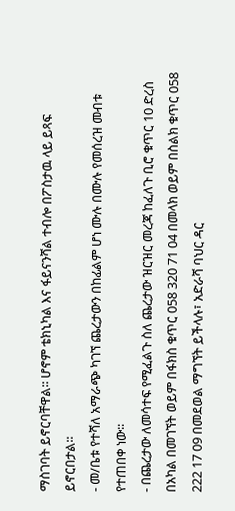ማስገባት ይኖርባቸዋል፡፡ ሆኖም ቴክኒካል እና ፋይናንሻል ተብሎ በፖስታዉ ላይ ይጻፍ ይኖርበታል፡፡
- መ/ቤቱ የተሻለ አማራጭ ካገኘ ጨረታውን በከፊልም ሆነ ሙሉ በሙሉ የመሰረዝ መብቱ የተጠበቀ ነው፡፡
- በጨረታው ለመሳተፍ የሚፈልጉ ስለ ጨረታው ዝርዝር መረጃ ከፈለጉ ቢሮ ቁጥር 10 ድረስ በአካል በመገኘት ወይም በፋክስ ቁጥር 058 320 71 04 በመላክ ወይም በስልክ ቁጥር 058 222 17 09 በመደወል ማግኘት ይችላሉ፣ አድራሻ ባህር ዳር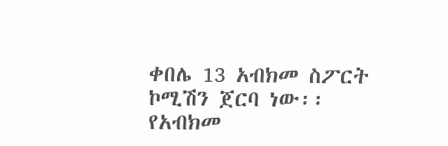ቀበሌ 13 አብክመ ስፖርት ኮሚሽን ጀርባ ነው፡፡
የአብክመ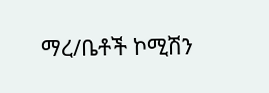ማረ/ቤቶች ኮሚሽን